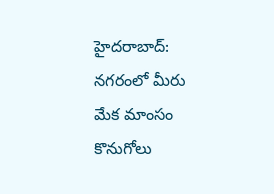హైదరాబాద్: నగరంలో మీరు మేక మాంసం కొనుగోలు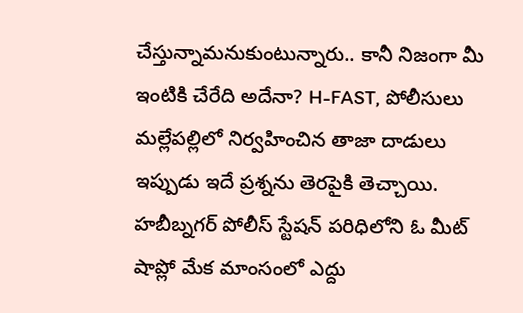చేస్తున్నామనుకుంటున్నారు.. కానీ నిజంగా మీ ఇంటికి చేరేది అదేనా? H-FAST, పోలీసులు మల్లేపల్లిలో నిర్వహించిన తాజా దాడులు ఇప్పుడు ఇదే ప్రశ్నను తెరపైకి తెచ్చాయి. హబీబ్నగర్ పోలీస్ స్టేషన్ పరిధిలోని ఓ మీట్ షాప్లో మేక మాంసంలో ఎద్దు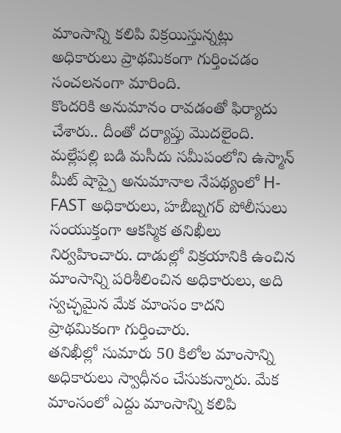మాంసాన్ని కలిపి విక్రయిస్తున్నట్లు అధికారులు ప్రాథమికంగా గుర్తించడం సంచలనంగా మారింది.
కొందరికి అనుమానం రావడంతో ఫిర్యాదు చేశారు.. దీంతో దర్యాప్తు మొదలైంది. మల్లేపల్లి బడి మసీదు సమీపంలోని ఉస్మాన్ మీట్ షాప్పై అనుమానాల నేపథ్యంలో H-FAST అధికారులు, హబీబ్నగర్ పోలీసులు సంయుక్తంగా ఆకస్మిక తనిఖీలు నిర్వహించారు. దాడుల్లో విక్రయానికి ఉంచిన మాంసాన్ని పరిశీలించిన అధికారులు, అది స్వచ్ఛమైన మేక మాంసం కాదని ప్రాథమికంగా గుర్తించారు.
తనిఖీల్లో సుమారు 50 కిలోల మాంసాన్ని అధికారులు స్వాధీనం చేసుకున్నారు. మేక మాంసంలో ఎద్దు మాంసాన్ని కలిపి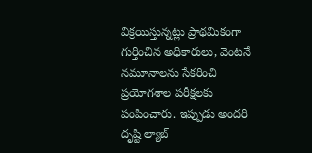విక్రయిస్తున్నట్లు ప్రాథమికంగా గుర్తించిన అధికారులు, వెంటనే నమూనాలను సేకరించి ప్రయోగశాల పరీక్షలకు పంపించారు. ఇప్పుడు అందరి దృష్టి ల్యాబ్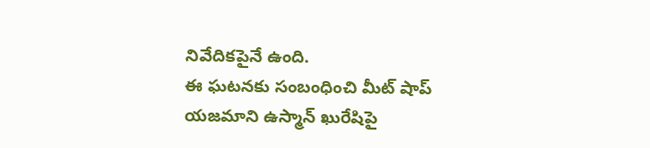నివేదికపైనే ఉంది.
ఈ ఘటనకు సంబంధించి మీట్ షాప్ యజమాని ఉస్మాన్ ఖురేషిపై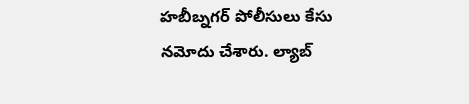హబీబ్నగర్ పోలీసులు కేసు నమోదు చేశారు. ల్యాబ్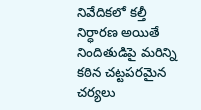నివేదికలో కల్తీ నిర్ధారణ అయితే నిందితుడిపై మరిన్ని కఠిన చట్టపరమైన చర్యలు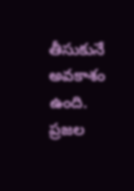తీసుకునే అవకాశం ఉంది. ప్రజల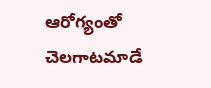ఆరోగ్యంతో చెలగాటమాడే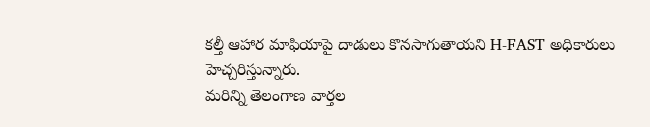కల్తీ ఆహార మాఫియాపై దాడులు కొనసాగుతాయని H-FAST అధికారులు హెచ్చరిస్తున్నారు.
మరిన్ని తెలంగాణ వార్తల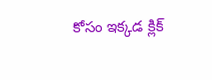కోసం ఇక్కడ క్లిక్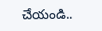చేయండి..